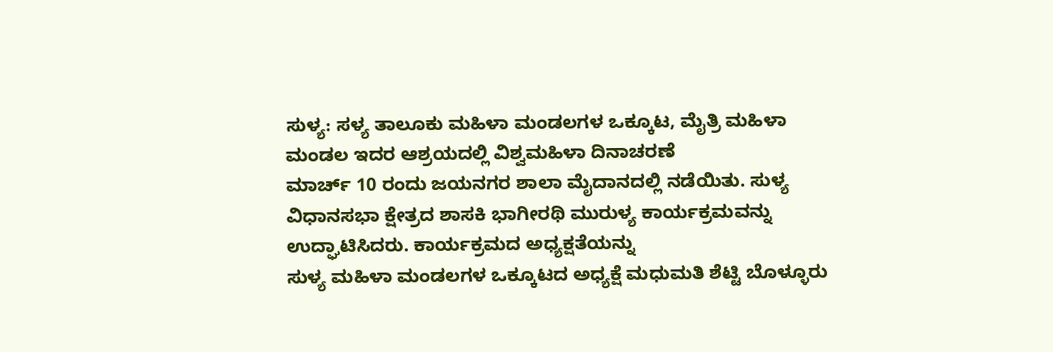ಸುಳ್ಯ: ಸಳ್ಯ ತಾಲೂಕು ಮಹಿಳಾ ಮಂಡಲಗಳ ಒಕ್ಕೂಟ, ಮೈತ್ರಿ ಮಹಿಳಾ ಮಂಡಲ ಇದರ ಆಶ್ರಯದಲ್ಲಿ ವಿಶ್ವಮಹಿಳಾ ದಿನಾಚರಣೆ
ಮಾರ್ಚ್ 10 ರಂದು ಜಯನಗರ ಶಾಲಾ ಮೈದಾನದಲ್ಲಿ ನಡೆಯಿತು. ಸುಳ್ಯ ವಿಧಾನಸಭಾ ಕ್ಷೇತ್ರದ ಶಾಸಕಿ ಭಾಗೀರಥಿ ಮುರುಳ್ಯ ಕಾರ್ಯಕ್ರಮವನ್ನು ಉದ್ಘಾಟಿಸಿದರು. ಕಾರ್ಯಕ್ರಮದ ಅಧ್ಯಕ್ಷತೆಯನ್ನು
ಸುಳ್ಯ ಮಹಿಳಾ ಮಂಡಲಗಳ ಒಕ್ಕೂಟದ ಅಧ್ಯಕ್ಷೆ ಮಧುಮತಿ ಶೆಟ್ಟಿ ಬೊಳ್ಳೂರು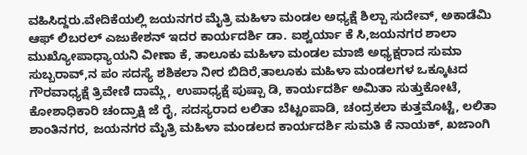ವಹಿಸಿದ್ದರು.ವೇದಿಕೆಯಲ್ಲಿ ಜಯನಗರ ಮೈತ್ರಿ ಮಹಿಳಾ ಮಂಡಲ ಅಧ್ಯಕ್ಷೆ ಶಿಲ್ಪಾ ಸುದೇವ್, ಅಕಾಡೆಮಿ ಆಫ್ ಲಿಬರಲ್ ಎಜುಕೇಶನ್ ಇದರ ಕಾರ್ಯದರ್ಶಿ ಡಾ. ಐಶ್ವರ್ಯಾ ಕೆ ಸಿ,ಜಯನಗರ ಶಾಲಾ ಮುಖ್ಯೋಪಾಧ್ಯಾಯನಿ ವೀಣಾ ಕೆ, ತಾಲೂಕು ಮಹಿಳಾ ಮಂಡಲ ಮಾಜಿ ಅಧ್ಯಕ್ಷರಾದ ಸುಮಾ ಸುಬ್ಬರಾವ್,ನ ಪಂ ಸದಸ್ಯೆ ಶಶಿಕಲಾ ನೀರ ಬಿದಿರೆ,ತಾಲೂಕು ಮಹಿಳಾ ಮಂಡಲಗಳ ಒಕ್ಕೂಟದ ಗೌರವಾಧ್ಯಕ್ಷೆ ತ್ರಿವೇಣಿ ದಾಮ್ಲೆ, ಉಪಾಧ್ಯಕ್ಷೆ ಪುಷ್ಪಾ ಡಿ, ಕಾರ್ಯದರ್ಶಿ ಅಮಿತಾ ಸುತ್ತುಕೋಟೆ, ಕೋಶಾಧಿಕಾರಿ ಚಂದ್ರಾಕ್ಷಿ ಜೆ ರೈ, ಸದಸ್ಯರಾದ ಲಲಿತಾ ಬೆಟ್ಟಂಪಾಡಿ, ಚಂದ್ರಕಲಾ ಕುತ್ತಮೊಟ್ಟೆ, ಲಲಿತಾ ಶಾಂತಿನಗರ, ಜಯನಗರ ಮೈತ್ರಿ ಮಹಿಳಾ ಮಂಡಲದ ಕಾರ್ಯದರ್ಶಿ ಸುಮತಿ ಕೆ ನಾಯಕ್, ಖಜಾಂಗಿ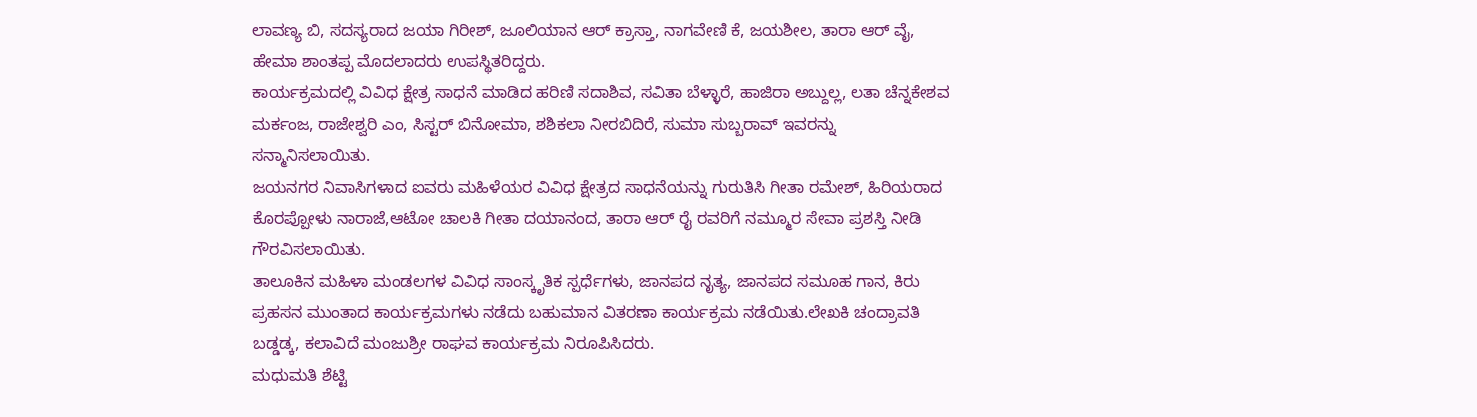ಲಾವಣ್ಯ ಬಿ, ಸದಸ್ಯರಾದ ಜಯಾ ಗಿರೀಶ್, ಜೂಲಿಯಾನ ಆರ್ ಕ್ರಾಸ್ತಾ, ನಾಗವೇಣಿ ಕೆ, ಜಯಶೀಲ, ತಾರಾ ಆರ್ ವೈ, ಹೇಮಾ ಶಾಂತಪ್ಪ ಮೊದಲಾದರು ಉಪಸ್ಥಿತರಿದ್ದರು.
ಕಾರ್ಯಕ್ರಮದಲ್ಲಿ ವಿವಿಧ ಕ್ಷೇತ್ರ ಸಾಧನೆ ಮಾಡಿದ ಹರಿಣಿ ಸದಾಶಿವ, ಸವಿತಾ ಬೆಳ್ಳಾರೆ, ಹಾಜಿರಾ ಅಬ್ದುಲ್ಲ, ಲತಾ ಚೆನ್ನಕೇಶವ ಮರ್ಕಂಜ, ರಾಜೇಶ್ವರಿ ಎಂ, ಸಿಸ್ಟರ್ ಬಿನೋಮಾ, ಶಶಿಕಲಾ ನೀರಬಿದಿರೆ, ಸುಮಾ ಸುಬ್ಬರಾವ್ ಇವರನ್ನು ಸನ್ಮಾನಿಸಲಾಯಿತು.
ಜಯನಗರ ನಿವಾಸಿಗಳಾದ ಐವರು ಮಹಿಳೆಯರ ವಿವಿಧ ಕ್ಷೇತ್ರದ ಸಾಧನೆಯನ್ನು ಗುರುತಿಸಿ ಗೀತಾ ರಮೇಶ್, ಹಿರಿಯರಾದ ಕೊರಪ್ಪೋಳು ನಾರಾಜೆ,ಆಟೋ ಚಾಲಕಿ ಗೀತಾ ದಯಾನಂದ, ತಾರಾ ಆರ್ ರೈ ರವರಿಗೆ ನಮ್ಮೂರ ಸೇವಾ ಪ್ರಶಸ್ತಿ ನೀಡಿ ಗೌರವಿಸಲಾಯಿತು.
ತಾಲೂಕಿನ ಮಹಿಳಾ ಮಂಡಲಗಳ ವಿವಿಧ ಸಾಂಸ್ಕೃತಿಕ ಸ್ಪರ್ಧೆಗಳು, ಜಾನಪದ ನೃತ್ಯ, ಜಾನಪದ ಸಮೂಹ ಗಾನ, ಕಿರು ಪ್ರಹಸನ ಮುಂತಾದ ಕಾರ್ಯಕ್ರಮಗಳು ನಡೆದು ಬಹುಮಾನ ವಿತರಣಾ ಕಾರ್ಯಕ್ರಮ ನಡೆಯಿತು.ಲೇಖಕಿ ಚಂದ್ರಾವತಿ ಬಡ್ಡಡ್ಕ, ಕಲಾವಿದೆ ಮಂಜುಶ್ರೀ ರಾಘವ ಕಾರ್ಯಕ್ರಮ ನಿರೂಪಿಸಿದರು.
ಮಧುಮತಿ ಶೆಟ್ಟಿ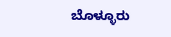ಬೊಳ್ಳೂರು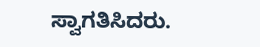ಸ್ವಾಗತಿಸಿದರು.